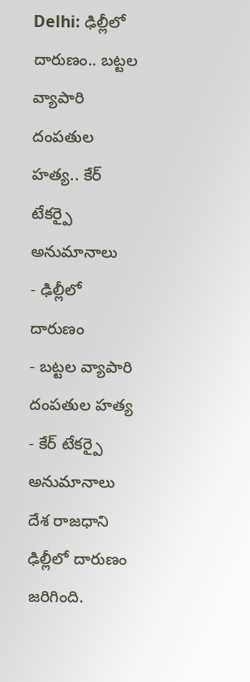Delhi: ఢిల్లీలో దారుణం.. బట్టల వ్యాపారి దంపతుల హత్య.. కేర్ టేకర్పై అనుమానాలు
- ఢిల్లీలో దారుణం
- బట్టల వ్యాపారి దంపతుల హత్య
- కేర్ టేకర్పై అనుమానాలు
దేశ రాజధాని ఢిల్లీలో దారుణం జరిగింది.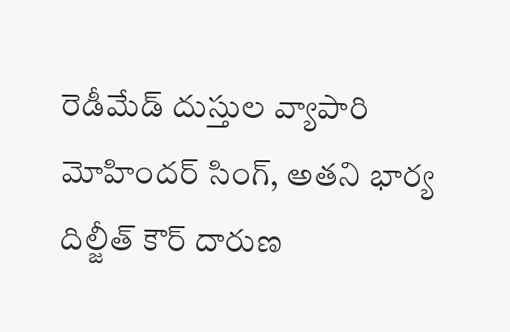రెడీమేడ్ దుస్తుల వ్యాపారి మోహిందర్ సింగ్, అతని భార్య దిల్జీత్ కౌర్ దారుణ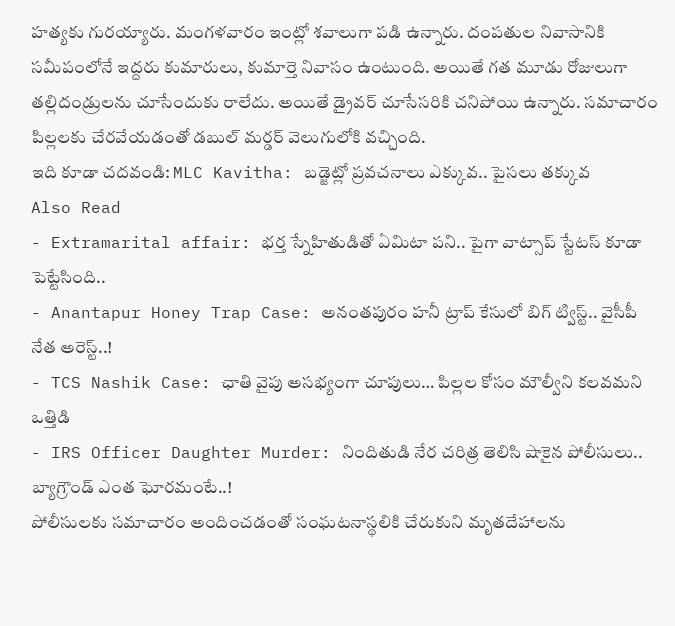హత్యకు గురయ్యారు. మంగళవారం ఇంట్లో శవాలుగా పడి ఉన్నారు. దంపతుల నివాసానికి సమీపంలోనే ఇద్దరు కుమారులు, కుమార్తె నివాసం ఉంటుంది. అయితే గత మూడు రోజులుగా తల్లిదండ్రులను చూసేందుకు రాలేదు. అయితే డ్రైవర్ చూసేసరికి చనిపోయి ఉన్నారు. సమాచారం పిల్లలకు చేరవేయడంతో డబుల్ మర్డర్ వెలుగులోకి వచ్చింది.
ఇది కూడా చదవండి: MLC Kavitha: బడ్జెట్లో ప్రవచనాలు ఎక్కువ.. పైసలు తక్కువ
Also Read
- Extramarital affair: భర్త స్నేహితుడితో ఏమిటా పని.. పైగా వాట్సాప్ స్టేటస్ కూడా పెట్టేసింది..
- Anantapur Honey Trap Case: అనంతపురం హనీ ట్రాప్ కేసులో బిగ్ ట్విస్ట్.. వైసీపీ నేత అరెస్ట్..!
- TCS Nashik Case: ఛాతి వైపు అసభ్యంగా చూపులు… పిల్లల కోసం మౌల్వీని కలవమని ఒత్తిడి
- IRS Officer Daughter Murder: నిందితుడి నేర చరిత్ర తెలిసి షాకైన పోలీసులు.. బ్యాగ్రౌండ్ ఎంత ఘోరమంటే..!
పోలీసులకు సమాచారం అందించడంతో సంఘటనాస్థలికి చేరుకుని మృతదేహాలను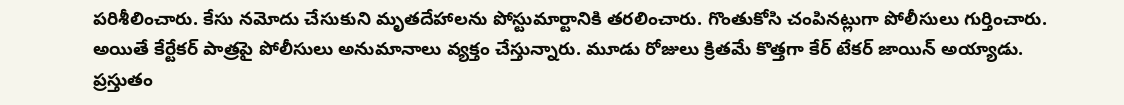పరిశీలించారు. కేసు నమోదు చేసుకుని మృతదేహాలను పోస్టుమార్టానికి తరలించారు. గొంతుకోసి చంపినట్లుగా పోలీసులు గుర్తించారు. అయితే కేర్టేకర్ పాత్రపై పోలీసులు అనుమానాలు వ్యక్తం చేస్తున్నారు. మూడు రోజులు క్రితమే కొత్తగా కేర్ టేకర్ జాయిన్ అయ్యాడు. ప్రస్తుతం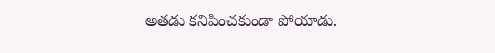అతడు కనిపించకుండా పోయాడు.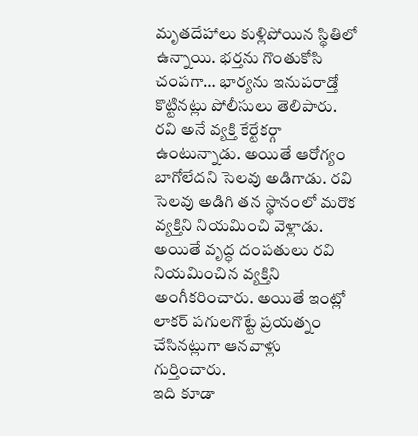మృతదేహాలు కుళ్లిపోయిన స్థితిలో ఉన్నాయి. భర్తను గొంతుకోసి చంపగా… భార్యను ఇనుపరాడ్తో కొట్టినట్లు పోలీసులు తెలిపారు.
రవి అనే వ్యక్తి కేర్టేకర్గా ఉంటున్నాడు. అయితే ఆరోగ్యం బాగోలేదని సెలవు అడిగాడు. రవి సెలవు అడిగి తన స్థానంలో మరొక వ్యక్తిని నియమించి వెళ్లాడు. అయితే వృద్ధ దంపతులు రవి నియమించిన వ్యక్తిని అంగీకరించారు. అయితే ఇంట్లో లాకర్ పగులగొట్టే ప్రయత్నం చేసినట్లుగా ఆనవాళ్లు గుర్తించారు.
ఇది కూడా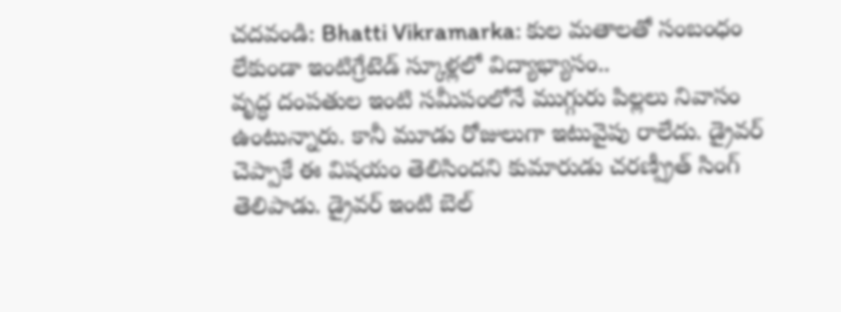చదవండి: Bhatti Vikramarka: కుల మతాలతో సంబంధం లేకుండా ఇంటిగ్రేటెడ్ స్కూళ్లలో విద్యాభ్యాసం..
వృద్ధ దంపతుల ఇంటి సమీపంలోనే ముగ్గురు పిల్లలు నివాసం ఉంటున్నారు. కానీ మూడు రోజులుగా ఇటువైపు రాలేదు. డ్రైవర్ చెప్పాకే ఈ విషయం తెలిసిందని కుమారుడు చరణ్ప్రీత్ సింగ్ తెలిపాడు. డ్రైవర్ ఇంటి బెల్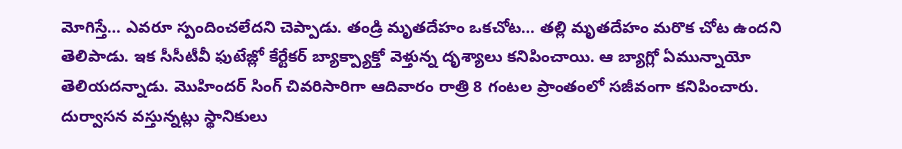మోగిస్తే… ఎవరూ స్పందించలేదని చెప్పాడు. తండ్రి మృతదేహం ఒకచోట… తల్లి మృతదేహం మరొక చోట ఉందని తెలిపాడు. ఇక సీసీటీవీ ఫుటేజ్లో కేర్టేకర్ బ్యాక్ప్యాక్తో వెళ్తున్న దృశ్యాలు కనిపించాయి. ఆ బ్యాగ్లో ఏమున్నాయో తెలియదన్నాడు. మొహిందర్ సింగ్ చివరిసారిగా ఆదివారం రాత్రి 8 గంటల ప్రాంతంలో సజీవంగా కనిపించారు. దుర్వాసన వస్తున్నట్లు స్థానికులు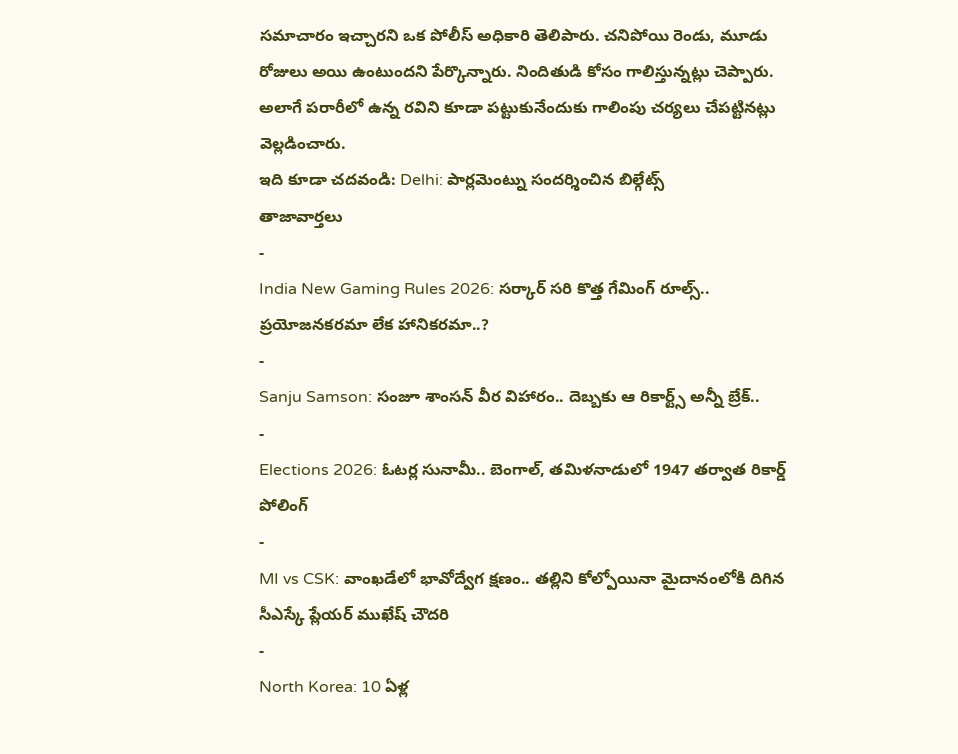సమాచారం ఇచ్చారని ఒక పోలీస్ అధికారి తెలిపారు. చనిపోయి రెండు, మూడు రోజులు అయి ఉంటుందని పేర్కొన్నారు. నిందితుడి కోసం గాలిస్తున్నట్లు చెప్పారు. అలాగే పరారీలో ఉన్న రవిని కూడా పట్టుకునేందుకు గాలింపు చర్యలు చేపట్టినట్లు వెల్లడించారు.
ఇది కూడా చదవండి: Delhi: పార్లమెంట్ను సందర్శించిన బిల్గేట్స్
తాజావార్తలు
-
India New Gaming Rules 2026: సర్కార్ సరి కొత్త గేమింగ్ రూల్స్.. ప్రయోజనకరమా లేక హానికరమా..?
-
Sanju Samson: సంజూ శాంసన్ వీర విహారం.. దెబ్బకు ఆ రికార్ట్స్ అన్నీ బ్రేక్..
-
Elections 2026: ఓటర్ల సునామీ.. బెంగాల్, తమిళనాడులో 1947 తర్వాత రికార్డ్ పోలింగ్
-
MI vs CSK: వాంఖడేలో భావోద్వేగ క్షణం.. తల్లిని కోల్పోయినా మైదానంలోకి దిగిన సీఎస్కే ప్లేయర్ ముఖేష్ చౌదరి
-
North Korea: 10 ఏళ్ల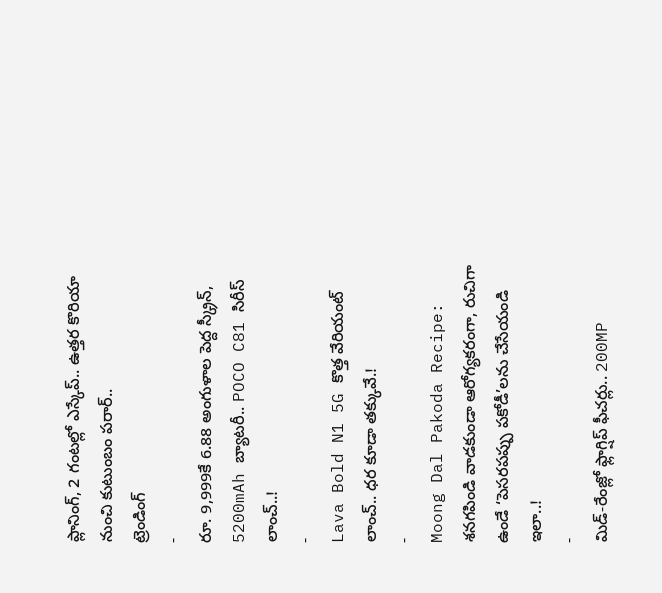ప్లానింగ్, 2 గంటల్లో ఎస్కేప్.. ఉత్తర కొరియా నుంచి కుటుంబం పరార్..
ట్రెండింగ్
-
రూ. 9,999కే 6.88 అంగుళాల పెద్ద స్క్రీన్, 5200mAh బ్యాటరీ.. POCO C81 సిరీస్ లాంచ్..!
-
Lava Bold N1 5G కొత్త వేరియంట్ లాంచ్.. ధర కూడా తక్కువే.!
-
Moong Dal Pakoda Recipe: శనగపిండి వాడకుండా ఆరోగ్యకరంగా, రుచిగా ఉండే ‘పెసరపప్పు పకోడీ’లను చేసేయండి ఇలా..!
-
మిడ్-రేంజ్లో ఫ్లాగ్షిప్ ఫీచర్లు.. 200MP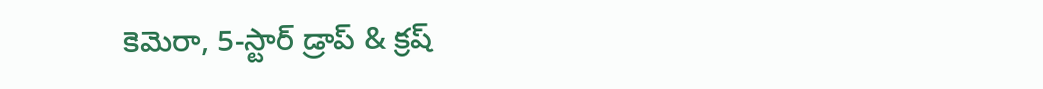కెమెరా, 5-స్టార్ డ్రాప్ & క్రష్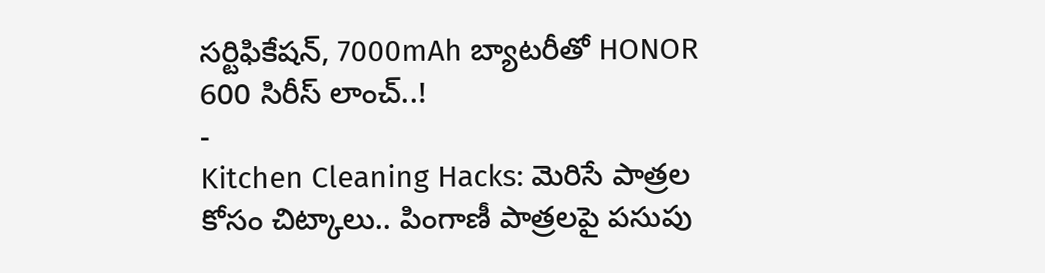సర్టిఫికేషన్, 7000mAh బ్యాటరీతో HONOR 600 సిరీస్ లాంచ్..!
-
Kitchen Cleaning Hacks: మెరిసే పాత్రల కోసం చిట్కాలు.. పింగాణీ పాత్రలపై పసుపు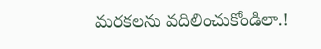మరకలను వదిలించుకోండిలా.!